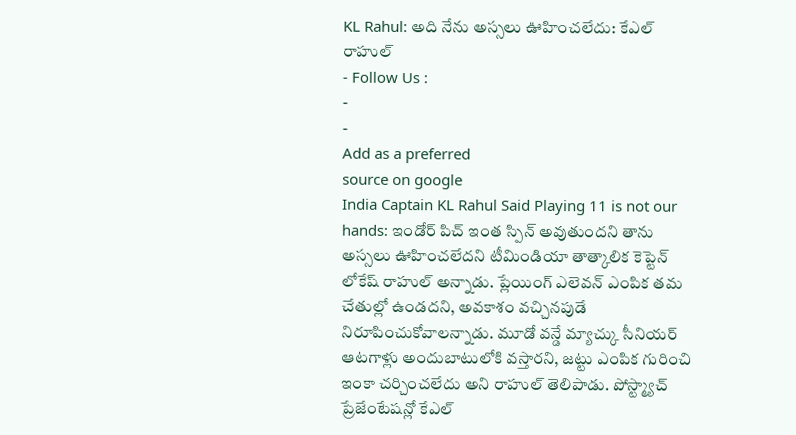KL Rahul: అది నేను అస్సలు ఊహించలేదు: కేఎల్ రాహుల్
- Follow Us :
-
-
Add as a preferred
source on google
India Captain KL Rahul Said Playing 11 is not our hands: ఇండోర్ పిచ్ ఇంత స్పిన్ అవుతుందని తాను అస్సలు ఊహించలేదని టీమిండియా తాత్కాలిక కెప్టెన్ లోకేష్ రాహుల్ అన్నాడు. ప్లేయింగ్ ఎలెవన్ ఎంపిక తమ చేతుల్లో ఉండదని, అవకాశం వచ్చినపుడే నిరూపించుకోవాలన్నాడు. మూడో వన్డే మ్యాచ్కు సీనియర్ ఆటగాళ్లు అందుబాటులోకి వస్తారని, జట్టు ఎంపిక గురించి ఇంకా చర్చించలేదు అని రాహుల్ తెలిపాడు. పోస్ట్మ్యాచ్ ప్రేజేంటేషన్లో కేఎల్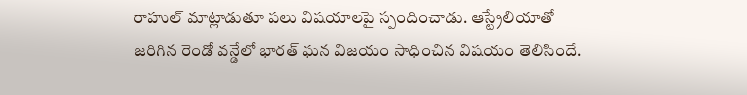రాహుల్ మాట్లాడుతూ పలు విషయాలపై స్పందించాడు. ఆస్ట్రేలియాతో జరిగిన రెండో వన్డేలో భారత్ ఘన విజయం సాధించిన విషయం తెలిసిందే.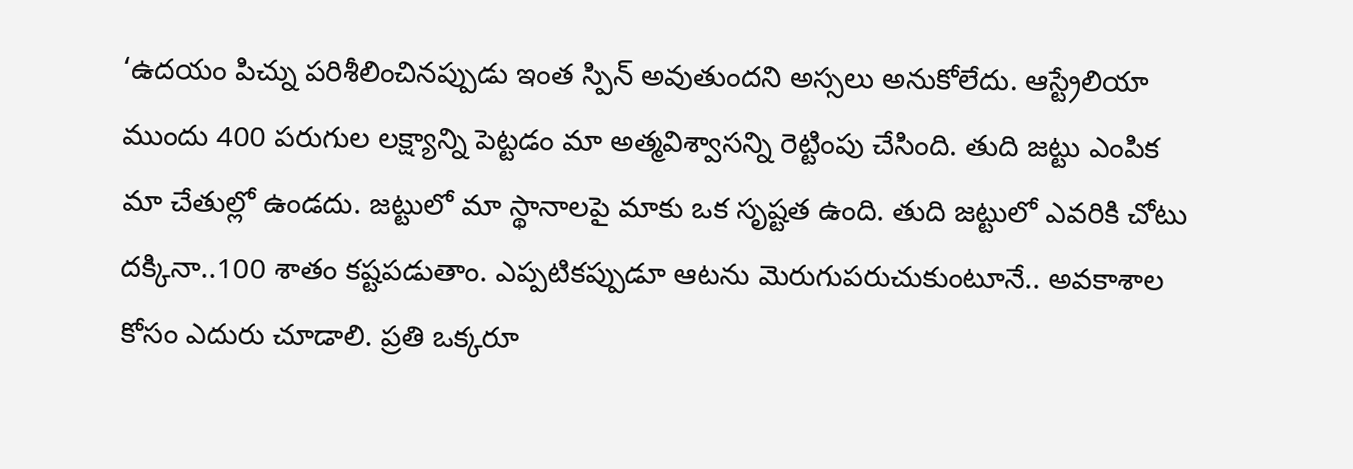‘ఉదయం పిచ్ను పరిశీలించినప్పుడు ఇంత స్పిన్ అవుతుందని అస్సలు అనుకోలేదు. ఆస్ట్రేలియా ముందు 400 పరుగుల లక్ష్యాన్ని పెట్టడం మా అత్మవిశ్వాసన్ని రెట్టింపు చేసింది. తుది జట్టు ఎంపిక మా చేతుల్లో ఉండదు. జట్టులో మా స్థానాలపై మాకు ఒక సృష్టత ఉంది. తుది జట్టులో ఎవరికి చోటు దక్కినా..100 శాతం కష్టపడుతాం. ఎప్పటికప్పుడూ ఆటను మెరుగుపరుచుకుంటూనే.. అవకాశాల కోసం ఎదురు చూడాలి. ప్రతి ఒక్కరూ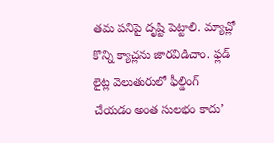తమ పనిపై దృష్టి పెట్టాలి. మ్యాచ్లో కొన్ని క్యాచ్లను జారవిడిచాం. ఫ్లడ్ లైట్ల వెలుతురులో ఫీల్డింగ్ చేయడం అంత సులభం కాదు’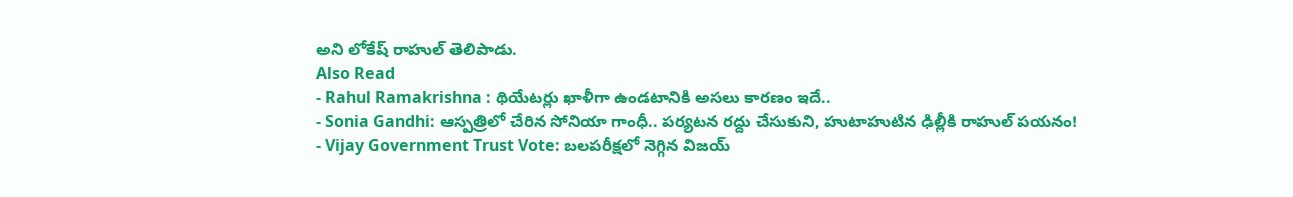అని లోకేష్ రాహుల్ తెలిపాడు.
Also Read
- Rahul Ramakrishna : థియేటర్లు ఖాళీగా ఉండటానికి అసలు కారణం ఇదే..
- Sonia Gandhi: ఆస్పత్రిలో చేరిన సోనియా గాంధీ.. పర్యటన రద్దు చేసుకుని, హుటాహుటిన ఢిల్లీకి రాహుల్ పయనం!
- Vijay Government Trust Vote: బలపరీక్షలో నెగ్గిన విజయ్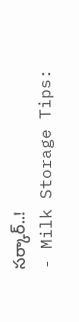సర్కార్..!
- Milk Storage Tips: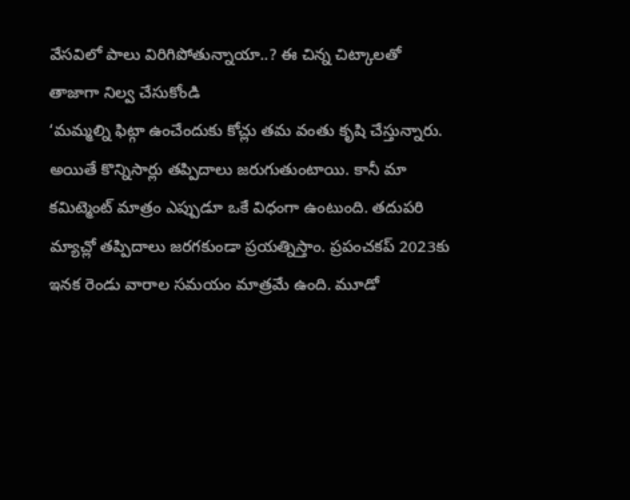వేసవిలో పాలు విరిగిపోతున్నాయా..? ఈ చిన్న చిట్కాలతో తాజాగా నిల్వ చేసుకోండి
‘మమ్మల్ని ఫిట్గా ఉంచేందుకు కోచ్లు తమ వంతు కృషి చేస్తున్నారు. అయితే కొన్నిసార్లు తప్పిదాలు జరుగుతుంటాయి. కానీ మా కమిట్మెంట్ మాత్రం ఎప్పుడూ ఒకే విధంగా ఉంటుంది. తదుపరి మ్యాచ్లో తప్పిదాలు జరగకుండా ప్రయత్నిస్తాం. ప్రపంచకప్ 2023కు ఇనక రెండు వారాల సమయం మాత్రమే ఉంది. మూడో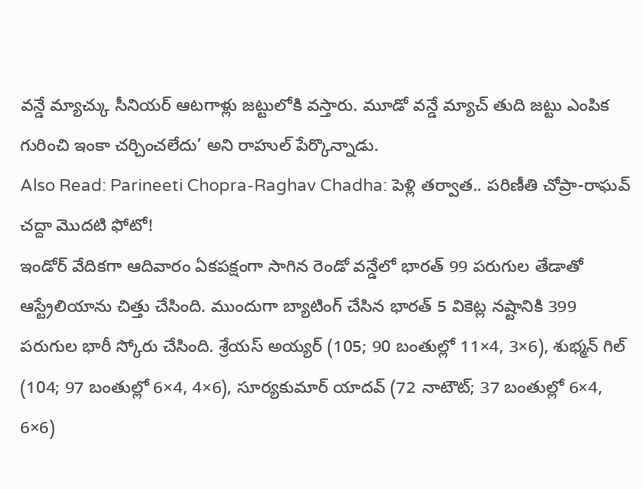వన్డే మ్యాచ్కు సీనియర్ ఆటగాళ్లు జట్టులోకి వస్తారు. మూడో వన్డే మ్యాచ్ తుది జట్టు ఎంపిక గురించి ఇంకా చర్చించలేదు’ అని రాహుల్ పేర్కొన్నాడు.
Also Read: Parineeti Chopra-Raghav Chadha: పెళ్లి తర్వాత.. పరిణీతి చోప్రా-రాఘవ్ చద్దా మొదటి ఫోటో!
ఇండోర్ వేదికగా ఆదివారం ఏకపక్షంగా సాగిన రెండో వన్డేలో భారత్ 99 పరుగుల తేడాతో ఆస్ట్రేలియాను చిత్తు చేసింది. ముందుగా బ్యాటింగ్ చేసిన భారత్ 5 వికెట్ల నష్టానికి 399 పరుగుల భారీ స్కోరు చేసింది. శ్రేయస్ అయ్యర్ (105; 90 బంతుల్లో 11×4, 3×6), శుభ్మన్ గిల్ (104; 97 బంతుల్లో 6×4, 4×6), సూర్యకుమార్ యాదవ్ (72 నాటౌట్; 37 బంతుల్లో 6×4, 6×6)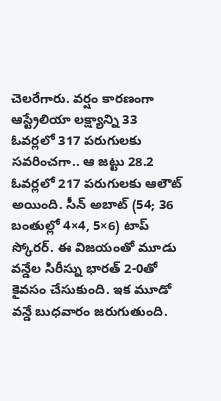చెలరేగారు. వర్షం కారణంగా ఆస్ట్రేలియా లక్ష్యాన్ని 33 ఓవర్లలో 317 పరుగులకు సవరించగా.. ఆ జట్టు 28.2 ఓవర్లలో 217 పరుగులకు ఆలౌట్ అయింది. సీన్ అబాట్ (54; 36 బంతుల్లో 4×4, 5×6) టాప్ స్కోరర్. ఈ విజయంతో మూడు వన్డేల సిరీస్ను భారత్ 2-0తో కైవసం చేసుకుంది. ఇక మూడో వన్డే బుధవారం జరుగుతుంది.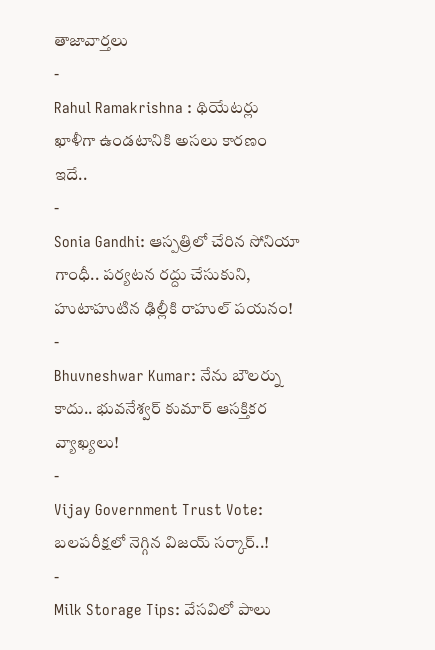తాజావార్తలు
-
Rahul Ramakrishna : థియేటర్లు ఖాళీగా ఉండటానికి అసలు కారణం ఇదే..
-
Sonia Gandhi: ఆస్పత్రిలో చేరిన సోనియా గాంధీ.. పర్యటన రద్దు చేసుకుని, హుటాహుటిన ఢిల్లీకి రాహుల్ పయనం!
-
Bhuvneshwar Kumar: నేను బౌలర్ను కాదు.. భువనేశ్వర్ కుమార్ ఆసక్తికర వ్యాఖ్యలు!
-
Vijay Government Trust Vote: బలపరీక్షలో నెగ్గిన విజయ్ సర్కార్..!
-
Milk Storage Tips: వేసవిలో పాలు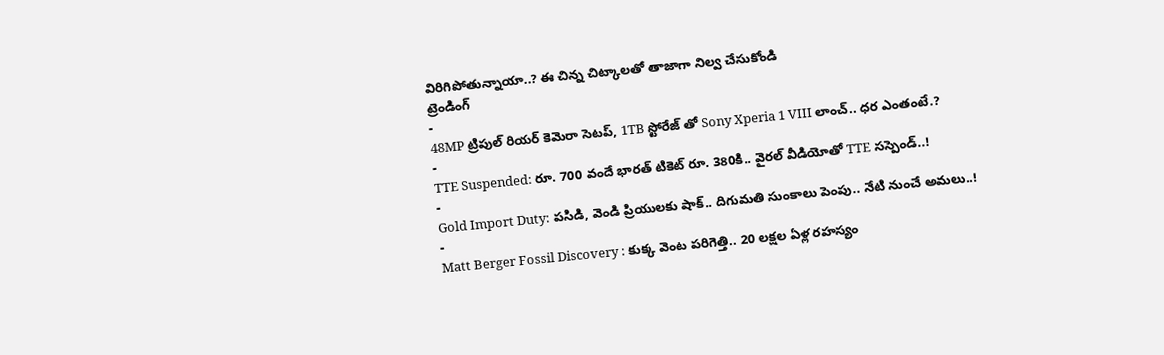విరిగిపోతున్నాయా..? ఈ చిన్న చిట్కాలతో తాజాగా నిల్వ చేసుకోండి
ట్రెండింగ్
-
48MP ట్రిపుల్ రియర్ కెమెరా సెటప్, 1TB స్టోరేజ్ తో Sony Xperia 1 VIII లాంచ్.. ధర ఎంతంటే.?
-
TTE Suspended: రూ. 700 వందే భారత్ టికెట్ రూ. 380కి.. వైరల్ వీడియోతో TTE సస్పెండ్..!
-
Gold Import Duty: పసిడి, వెండి ప్రియులకు షాక్.. దిగుమతి సుంకాలు పెంపు.. నేటి నుంచే అమలు..!
-
Matt Berger Fossil Discovery : కుక్క వెంట పరిగెత్తి.. 20 లక్షల ఏళ్ల రహస్యం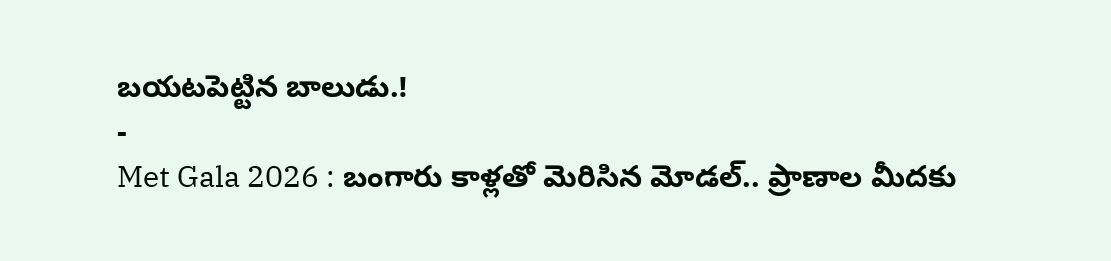బయటపెట్టిన బాలుడు.!
-
Met Gala 2026 : బంగారు కాళ్లతో మెరిసిన మోడల్.. ప్రాణాల మీదకు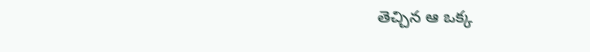తెచ్చిన ఆ ఒక్క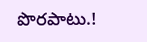పొరపాటు.!